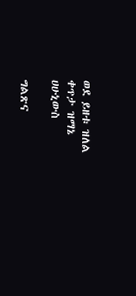ወደ ይዘቱ ዝለል
ቀጥታ ዝማኔ
ሀሁኒውስ

ግልጽና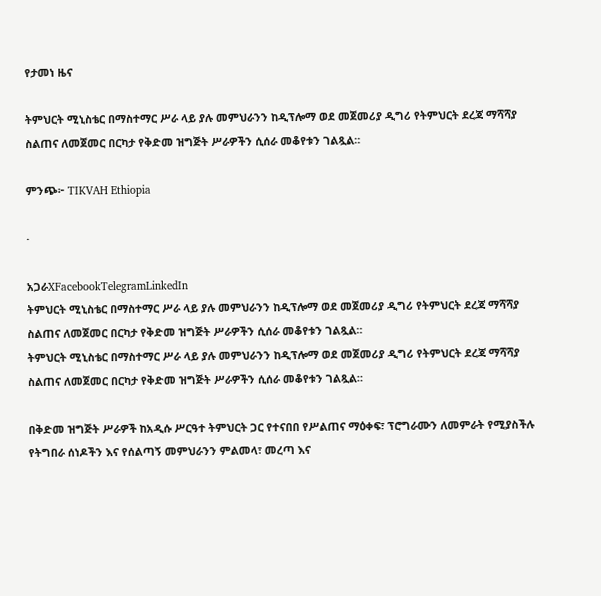የታመነ ዜና

ትምህርት ሚኒስቴር በማስተማር ሥራ ላይ ያሉ መምህራንን ከዲፕሎማ ወደ መጀመሪያ ዲግሪ የትምህርት ደረጃ ማሻሻያ ስልጠና ለመጀመር በርካታ የቅድመ ዝግጅት ሥራዎችን ሲሰራ መቆየቱን ገልጿል።

ምንጭ፦ TIKVAH Ethiopia

·

አጋራXFacebookTelegramLinkedIn
ትምህርት ሚኒስቴር በማስተማር ሥራ ላይ ያሉ መምህራንን ከዲፕሎማ ወደ መጀመሪያ ዲግሪ የትምህርት ደረጃ ማሻሻያ ስልጠና ለመጀመር በርካታ የቅድመ ዝግጅት ሥራዎችን ሲሰራ መቆየቱን ገልጿል።
ትምህርት ሚኒስቴር በማስተማር ሥራ ላይ ያሉ መምህራንን ከዲፕሎማ ወደ መጀመሪያ ዲግሪ የትምህርት ደረጃ ማሻሻያ ስልጠና ለመጀመር በርካታ የቅድመ ዝግጅት ሥራዎችን ሲሰራ መቆየቱን ገልጿል።

በቅድመ ዝግጅት ሥራዎች ከአዲሱ ሥርዓተ ትምህርት ጋር የተናበበ የሥልጠና ማዕቀፍ፣ ፕሮግራሙን ለመምራት የሚያስችሉ የትግበራ ሰነዶችን እና የሰልጣኝ መምህራንን ምልመላ፣ መረጣ እና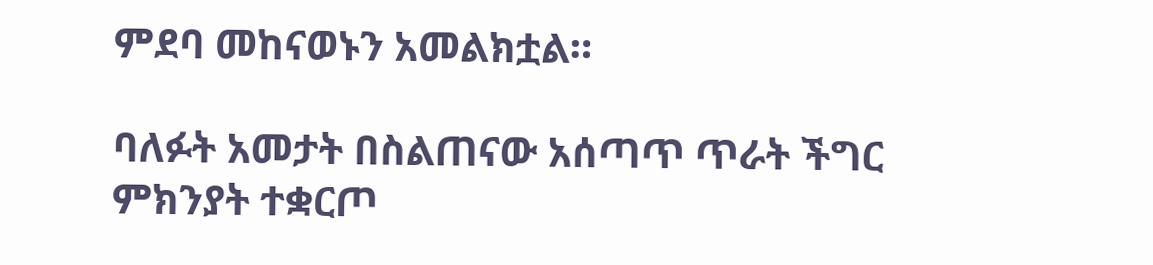ምደባ መከናወኑን አመልክቷል።

ባለፉት አመታት በስልጠናው አሰጣጥ ጥራት ችግር ምክንያት ተቋርጦ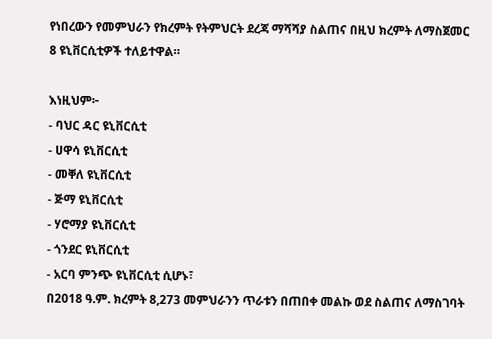የነበረውን የመምህራን የክረምት የትምህርት ደረጃ ማሻሻያ ስልጠና በዚህ ክረምት ለማስጀመር 8 ዩኒቨርሲቲዎች ተለይተዋል።

እነዚህም፦
- ባህር ዳር ዩኒቨርሲቲ
- ሀዋሳ ዩኒቨርሲቲ
- መቐለ ዩኒቨርሲቲ
- ጅማ ዩኒቨርሲቲ
- ሃሮማያ ዩኒቨርሲቲ
- ጎንደር ዩኒቨርሲቲ
- አርባ ምንጭ ዩኒቨርሲቲ ሲሆኑ፣
በ2018 ዓ.ም. ክረምት 8,273 መምህራንን ጥራቱን በጠበቀ መልኩ ወደ ስልጠና ለማስገባት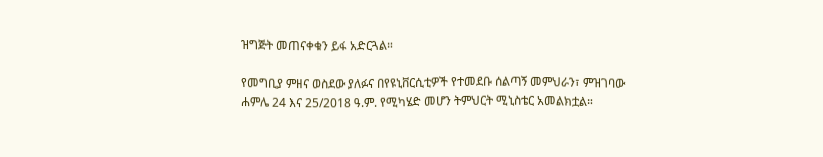ዝግጅት መጠናቀቁን ይፋ አድርጓል።

የመግቢያ ምዘና ወስደው ያለፉና በየዩኒቨርሲቲዎች የተመደቡ ሰልጣኝ መምህራን፣ ምዝገባው ሐምሌ 24 እና 25/2018 ዓ.ም. የሚካሄድ መሆን ትምህርት ሚኒስቴር አመልክቷል።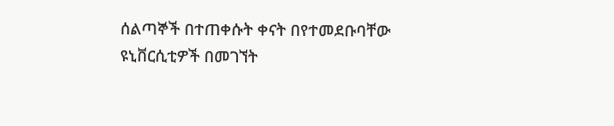ሰልጣኞች በተጠቀሱት ቀናት በየተመደቡባቸው ዩኒቨርሲቲዎች በመገኘት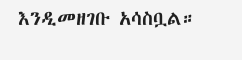እንዲመዘገቡ አሳስቧል።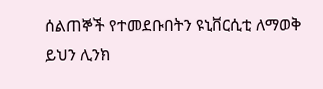ሰልጠኞች የተመደቡበትን ዩኒቨርሲቲ ለማወቅ ይህን ሊንክ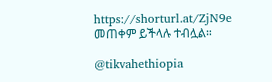https://shorturl.at/ZjN9e መጠቀም ይችላሉ ተብሏል።

@tikvahethiopia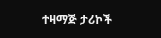ተዛማጅ ታሪኮች